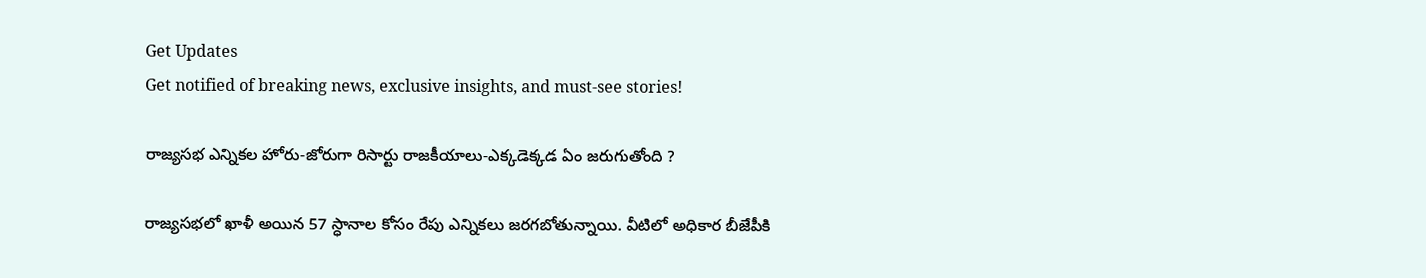Get Updates
Get notified of breaking news, exclusive insights, and must-see stories!

రాజ్యసభ ఎన్నికల హోరు-జోరుగా రిసార్టు రాజకీయాలు-ఎక్కడెక్కడ ఏం జరుగుతోంది ?

రాజ్యసభలో ఖాళీ అయిన 57 స్ధానాల కోసం రేపు ఎన్నికలు జరగబోతున్నాయి. వీటిలో అధికార బీజేపీకి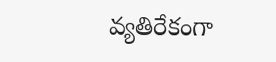వ్యతిరేకంగా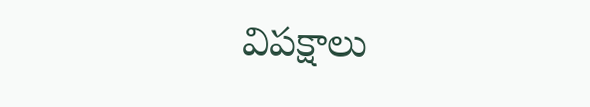విపక్షాలు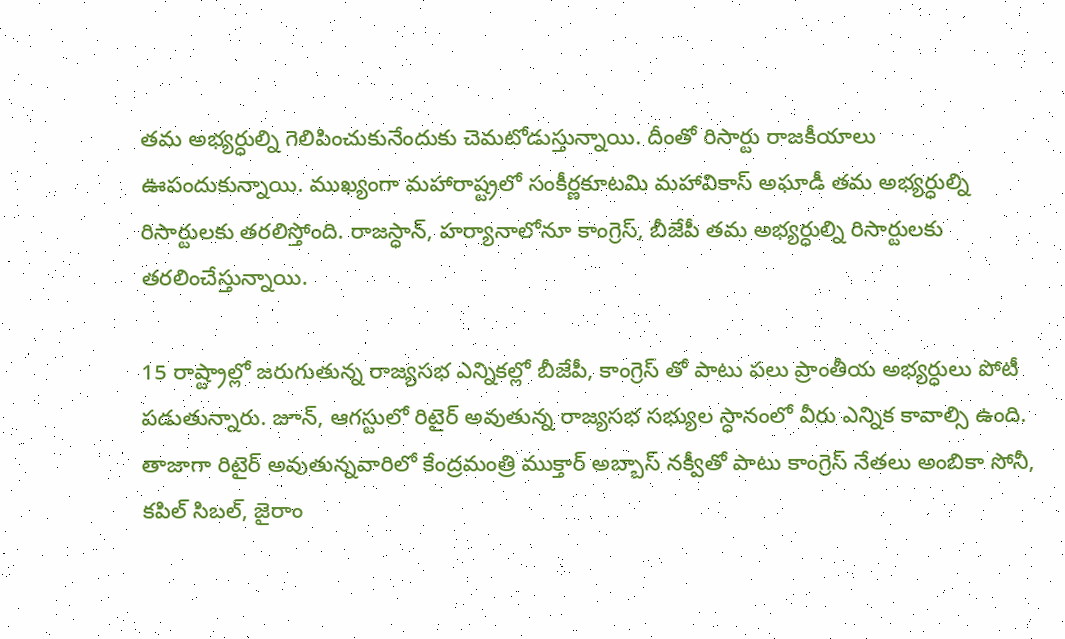తమ అభ్యర్ధుల్ని గెలిపించుకునేందుకు చెమటోడుస్తున్నాయి. దీంతో రిసార్టు రాజకీయాలు ఊపందుకున్నాయి. ముఖ్యంగా మహారాష్ట్రలో సంకీర్ణకూటమి మహావికాస్ అఘాడీ తమ అభ్యర్ధుల్ని రిసార్టులకు తరలిస్తోంది. రాజస్ధాన్, హర్యానాలోనూ కాంగ్రెస్, బీజేపీ తమ అభ్యర్ధుల్ని రిసార్టులకు తరలించేస్తున్నాయి.

15 రాష్ట్రాల్లో జరుగుతున్న రాజ్యసభ ఎన్నికల్లో బీజేపీ, కాంగ్రెస్ తో పాటు పలు ప్రాంతీయ అభ్యర్ధులు పోటీ పడుతున్నారు. జూన్, ఆగస్టులో రిటైర్ అవుతున్న రాజ్యసభ సభ్యుల స్ధానంలో వీరు ఎన్నిక కావాల్సి ఉంది. తాజాగా రిటైర్ అవుతున్నవారిలో కేంద్రమంత్రి ముక్తార్ అబ్బాస్ నక్వీతో పాటు కాంగ్రెస్ నేతలు అంబికా సోనీ, కపిల్ సిబల్, జైరాం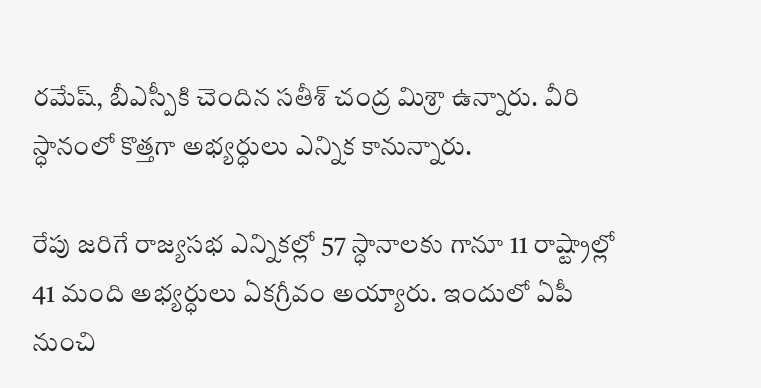రమేష్, బీఎస్పీకి చెందిన సతీశ్ చంద్ర మిశ్రా ఉన్నారు. వీరి స్ధానంలో కొత్తగా అభ్యర్ధులు ఎన్నిక కానున్నారు.

రేపు జరిగే రాజ్యసభ ఎన్నికల్లో 57 స్ధానాలకు గానూ 11 రాష్ట్రాల్లో 41 మంది అభ్యర్ధులు ఏకగ్రీవం అయ్యారు. ఇందులో ఏపీ నుంచి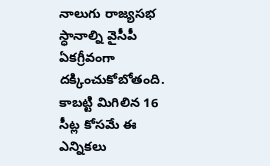నాలుగు రాజ్యసభ స్ధానాల్ని వైసీపీ ఏకగ్రీవంగా దక్కించుకోబోతంది. కాబట్టి మిగిలిన 16 సీట్ల కోసమే ఈ ఎన్నికలు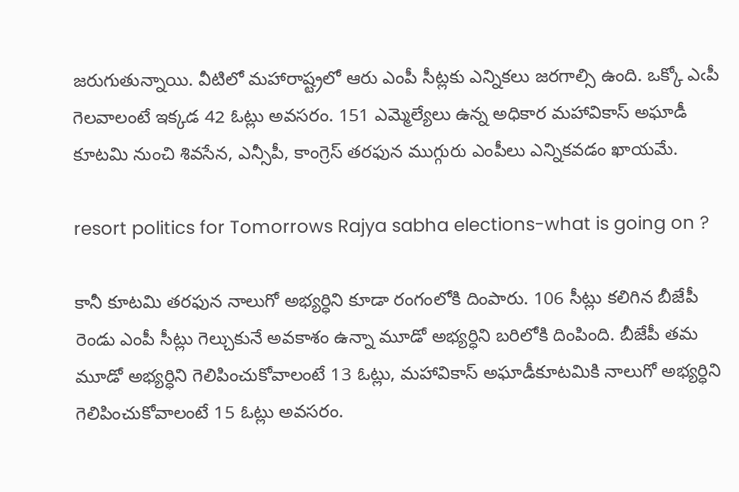జరుగుతున్నాయి. వీటిలో మహారాష్ట్రలో ఆరు ఎంపీ సీట్లకు ఎన్నికలు జరగాల్సి ఉంది. ఒక్కో ఎఁపీ గెలవాలంటే ఇక్కడ 42 ఓట్లు అవసరం. 151 ఎమ్మెల్యేలు ఉన్న అధికార మహావికాస్ అఘాడీ కూటమి నుంచి శివసేన, ఎన్సీపీ, కాంగ్రెస్ తరఫున ముగ్గురు ఎంపీలు ఎన్నికవడం ఖాయమే.

resort politics for Tomorrows Rajya sabha elections-what is going on ?

కానీ కూటమి తరఫున నాలుగో అభ్యర్ధిని కూడా రంగంలోకి దింపారు. 106 సీట్లు కలిగిన బీజేపీ రెండు ఎంపీ సీట్లు గెల్చుకునే అవకాశం ఉన్నా మూడో అభ్యర్ధిని బరిలోకి దింపింది. బీజేపీ తమ మూడో అభ్యర్ధిని గెలిపించుకోవాలంటే 13 ఓట్లు, మహావికాస్ అఘాడీకూటమికి నాలుగో అభ్యర్ధిని గెలిపించుకోవాలంటే 15 ఓట్లు అవసరం.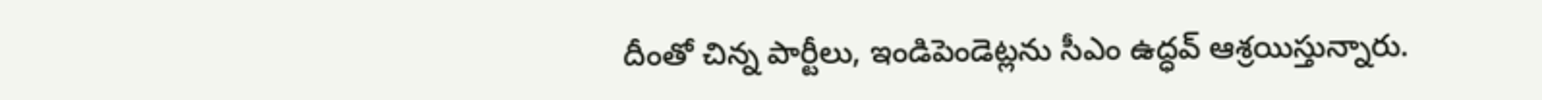దీంతో చిన్న పార్టీలు, ఇండిపెండెట్లను సీఎం ఉద్ధవ్ ఆశ్రయిస్తున్నారు.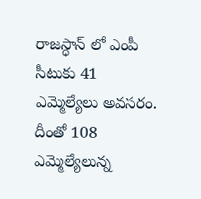రాజస్ధాన్ లో ఎంపీ సీటుకు 41 ఎమ్మెల్యేలు అవసరం. దీంతో 108 ఎమ్మెల్యేలున్న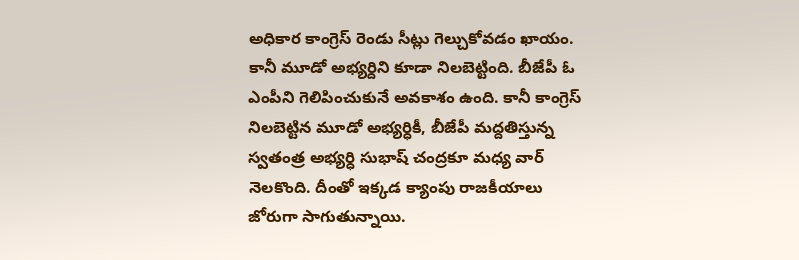అధికార కాంగ్రెస్ రెండు సీట్లు గెల్చుకోవడం ఖాయం. కానీ మూడో అభ్యర్దిని కూడా నిలబెట్టింది. బీజేపీ ఓ ఎంపీని గెలిపించుకునే అవకాశం ఉంది. కానీ కాంగ్రెస్ నిలబెట్టిన మూడో అభ్యర్ధికీ, బీజేపీ మద్దతిస్తున్న స్వతంత్ర అభ్యర్ధి సుభాష్ చంద్రకూ మధ్య వార్ నెలకొంది. దీంతో ఇక్కడ క్యాంపు రాజకీయాలు జోరుగా సాగుతున్నాయి.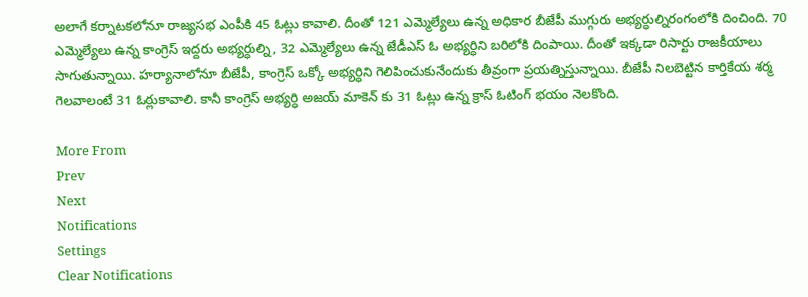అలాగే కర్నాటకలోనూ రాజ్యసభ ఎంపీకి 45 ఓట్లు కావాలి. దీంతో 121 ఎమ్మెల్యేలు ఉన్న అధికార బీజేపీ ముగ్గురు అభ్యర్ధుల్నిరంగంలోకి దించింది. 70 ఎమ్మెల్యేలు ఉన్న కాంగ్రెస్ ఇద్దరు అభ్యర్ధుల్ని, 32 ఎమ్మెల్యేలు ఉన్న జేడీఎస్ ఓ అభ్యర్ధిని బరిలోకి దింపాయి. దీంతో ఇక్కడా రిసార్టు రాజకీయాలు సాగుతున్నాయి. హర్యానాలోనూ బీజేపీ, కాంగ్రెస్ ఒక్కో అభ్యర్ధిని గెలిపించుకునేందుకు తీవ్రంగా ప్రయత్నిస్తున్నాయి. బీజేపీ నిలబెట్టిన కార్తికేయ శర్మ గెలవాలంటే 31 ఓఠ్లుకావాలి. కానీ కాంగ్రెస్ అభ్యర్ధి అజయ్ మాకెన్ కు 31 ఓట్లు ఉన్న క్రాస్ ఓటింగ్ భయం నెలకొంది.

More From
Prev
Next
Notifications
Settings
Clear Notifications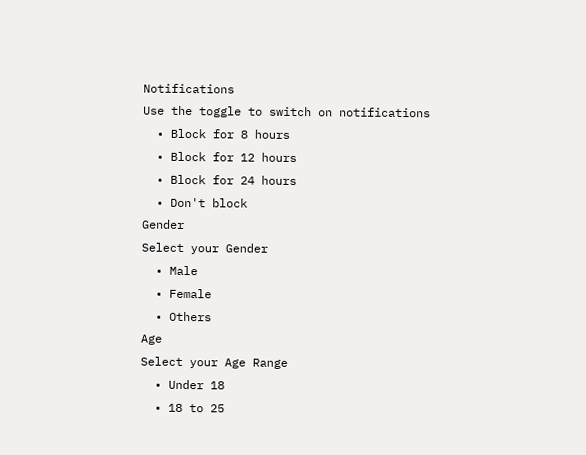Notifications
Use the toggle to switch on notifications
  • Block for 8 hours
  • Block for 12 hours
  • Block for 24 hours
  • Don't block
Gender
Select your Gender
  • Male
  • Female
  • Others
Age
Select your Age Range
  • Under 18
  • 18 to 25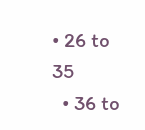• 26 to 35
  • 36 to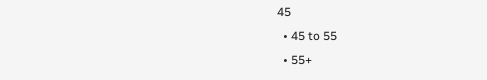45
  • 45 to 55
  • 55+